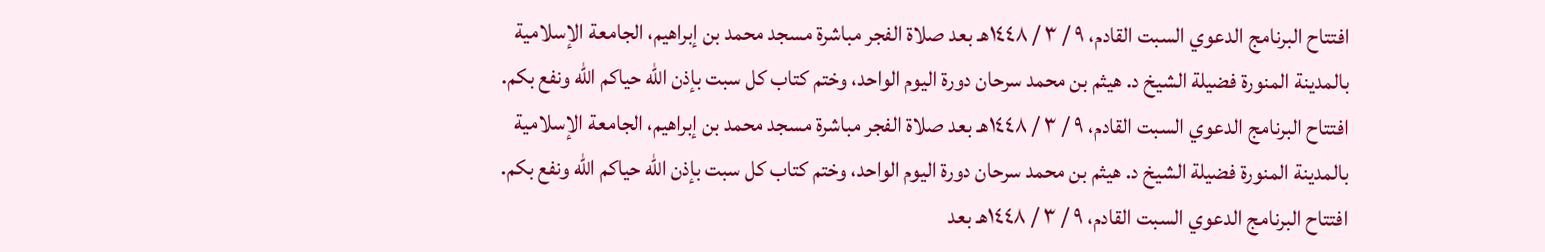افتتاح البرنامج الدعوي السبت القادم، ٩ / ٣ / ١٤٤٨هـ بعد صلاة الفجر مباشرة مسجد محمد بن إبراهيم، الجامعة الإسلامية بالمدينة المنورة فضيلة الشيخ د. هيثم بن محمد سرحان دورة اليوم الواحد، وختم كتاب كل سبت بإذن الله حياكم الله ونفع بكم. افتتاح البرنامج الدعوي السبت القادم، ٩ / ٣ / ١٤٤٨هـ بعد صلاة الفجر مباشرة مسجد محمد بن إبراهيم، الجامعة الإسلامية بالمدينة المنورة فضيلة الشيخ د. هيثم بن محمد سرحان دورة اليوم الواحد، وختم كتاب كل سبت بإذن الله حياكم الله ونفع بكم. افتتاح البرنامج الدعوي السبت القادم، ٩ / ٣ / ١٤٤٨هـ بعد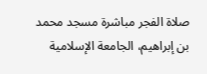صلاة الفجر مباشرة مسجد محمد بن إبراهيم، الجامعة الإسلامية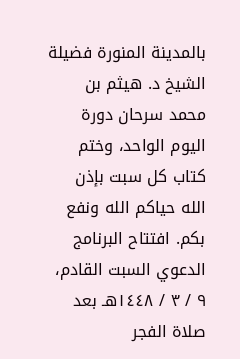بالمدينة المنورة فضيلة الشيخ د. هيثم بن محمد سرحان دورة اليوم الواحد، وختم كتاب كل سبت بإذن الله حياكم الله ونفع بكم. افتتاح البرنامج الدعوي السبت القادم، ٩ / ٣ / ١٤٤٨هـ بعد صلاة الفجر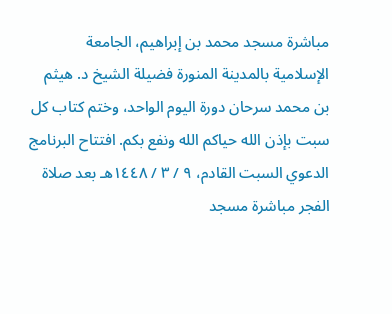مباشرة مسجد محمد بن إبراهيم، الجامعة الإسلامية بالمدينة المنورة فضيلة الشيخ د. هيثم بن محمد سرحان دورة اليوم الواحد، وختم كتاب كل سبت بإذن الله حياكم الله ونفع بكم. افتتاح البرنامج الدعوي السبت القادم، ٩ / ٣ / ١٤٤٨هـ بعد صلاة الفجر مباشرة مسجد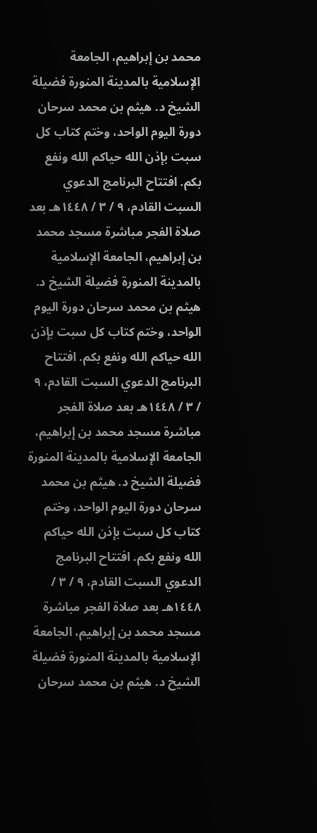محمد بن إبراهيم، الجامعة الإسلامية بالمدينة المنورة فضيلة الشيخ د. هيثم بن محمد سرحان دورة اليوم الواحد، وختم كتاب كل سبت بإذن الله حياكم الله ونفع بكم. افتتاح البرنامج الدعوي السبت القادم، ٩ / ٣ / ١٤٤٨هـ بعد صلاة الفجر مباشرة مسجد محمد بن إبراهيم، الجامعة الإسلامية بالمدينة المنورة فضيلة الشيخ د. هيثم بن محمد سرحان دورة اليوم الواحد، وختم كتاب كل سبت بإذن الله حياكم الله ونفع بكم. افتتاح البرنامج الدعوي السبت القادم، ٩ / ٣ / ١٤٤٨هـ بعد صلاة الفجر مباشرة مسجد محمد بن إبراهيم، الجامعة الإسلامية بالمدينة المنورة فضيلة الشيخ د. هيثم بن محمد سرحان دورة اليوم الواحد، وختم كتاب كل سبت بإذن الله حياكم الله ونفع بكم. افتتاح البرنامج الدعوي السبت القادم، ٩ / ٣ / ١٤٤٨هـ بعد صلاة الفجر مباشرة مسجد محمد بن إبراهيم، الجامعة الإسلامية بالمدينة المنورة فضيلة الشيخ د. هيثم بن محمد سرحان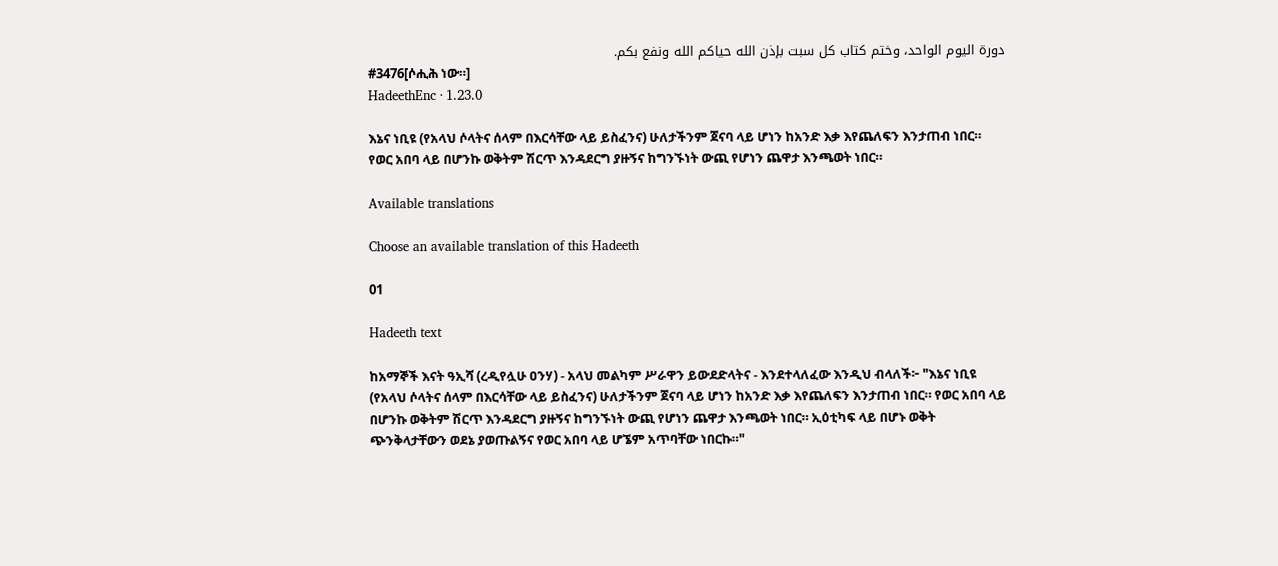دورة اليوم الواحد، وختم كتاب كل سبت بإذن الله حياكم الله ونفع بكم.
#3476[ሶሒሕ ነው።]
HadeethEnc · 1.23.0

እኔና ነቢዩ (የአላህ ሶላትና ሰላም በእርሳቸው ላይ ይስፈንና) ሁለታችንም ጀናባ ላይ ሆነን ከአንድ እቃ እየጨለፍን እንታጠብ ነበር። የወር አበባ ላይ በሆንኩ ወቅትም ሽርጥ እንዳደርግ ያዙኝና ከግንኙነት ውጪ የሆነን ጨዋታ እንጫወት ነበር።

Available translations

Choose an available translation of this Hadeeth

01

Hadeeth text

ከአማኞች እናት ዓኢሻ (ረዲየሏሁ ዐንሃ) - አላህ መልካም ሥራዋን ይውደድላትና - እንደተላለፈው እንዲህ ብላለች፦ "እኔና ነቢዩ (የአላህ ሶላትና ሰላም በእርሳቸው ላይ ይስፈንና) ሁለታችንም ጀናባ ላይ ሆነን ከአንድ እቃ እየጨለፍን እንታጠብ ነበር። የወር አበባ ላይ በሆንኩ ወቅትም ሽርጥ እንዳደርግ ያዙኝና ከግንኙነት ውጪ የሆነን ጨዋታ እንጫወት ነበር። ኢዕቲካፍ ላይ በሆኑ ወቅት ጭንቅላታቸውን ወደኔ ያወጡልኝና የወር አበባ ላይ ሆኜም አጥባቸው ነበርኩ።"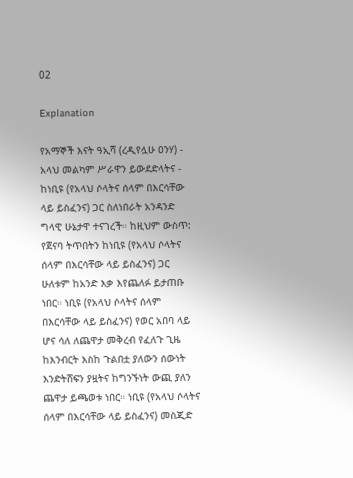02

Explanation

የአማኞች እናት ዓኢሻ (ረዲየሏሁ ዐንሃ) - አላህ መልካም ሥራዋን ይውደድላትና - ከነቢዩ (የአላህ ሶላትና ሰላም በእርሳቸው ላይ ይስፈንና) ጋር ስለነበራት አንዳንድ ግላዊ ሁኔታዋ ተናገረች። ከዚህም ውስጥ: የጀናባ ትጥበትን ከነቢዩ (የአላህ ሶላትና ሰላም በእርሳቸው ላይ ይስፈንና) ጋር ሁለቱም ከአንድ እቃ እየጨለፉ ይታጠቡ ነበር። ነቢዩ (የአላህ ሶላትና ሰላም በእርሳቸው ላይ ይስፈንና) የወር አበባ ላይ ሆና ሳለ ለጨዋታ መቅረብ የፈለጉ ጊዜ ከእንብርት እስከ ጉልበቷ ያለውን ሰውነት እንድትሸፍን ያዟትና ከግንኙነት ውጪ ያለን ጨዋታ ይጫወቱ ነበር። ነቢዩ (የአላህ ሶላትና ሰላም በእርሳቸው ላይ ይስፈንና) መስጂድ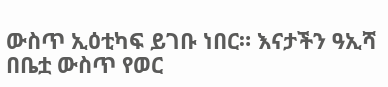ውስጥ ኢዕቲካፍ ይገቡ ነበር። እናታችን ዓኢሻ በቤቷ ውስጥ የወር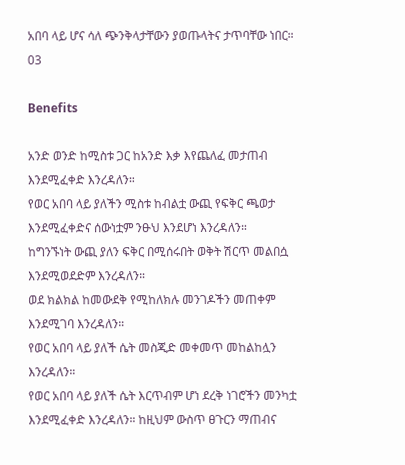አበባ ላይ ሆና ሳለ ጭንቅላታቸውን ያወጡላትና ታጥባቸው ነበር።
03

Benefits

አንድ ወንድ ከሚስቱ ጋር ከአንድ እቃ እየጨለፈ መታጠብ እንደሚፈቀድ እንረዳለን።
የወር አበባ ላይ ያለችን ሚስቱ ከብልቷ ውጪ የፍቅር ጫወታ እንደሚፈቀድና ሰውነቷም ንፁህ እንደሆነ እንረዳለን።
ከግንኙነት ውጪ ያለን ፍቅር በሚሰሩበት ወቅት ሽርጥ መልበሷ እንደሚወደድም እንረዳለን።
ወደ ክልክል ከመውደቅ የሚከለክሉ መንገዶችን መጠቀም እንደሚገባ እንረዳለን።
የወር አበባ ላይ ያለች ሴት መስጂድ መቀመጥ መከልከሏን እንረዳለን።
የወር አበባ ላይ ያለች ሴት እርጥብም ሆነ ደረቅ ነገሮችን መንካቷ እንደሚፈቀድ እንረዳለን። ከዚህም ውስጥ ፀጉርን ማጠብና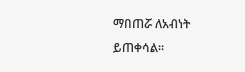ማበጠሯ ለአብነት ይጠቀሳል።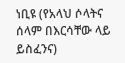ነቢዩ (የአላህ ሶላትና ሰላም በእርሳቸው ላይ ይስፈንና)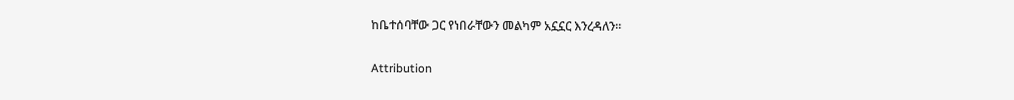ከቤተሰባቸው ጋር የነበራቸውን መልካም አኗኗር እንረዳለን።

Attribution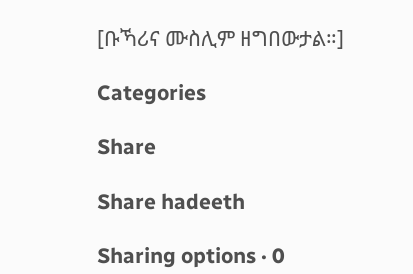[ቡኻሪና ሙስሊም ዘግበውታል።]

Categories

Share

Share hadeeth

Sharing options · 0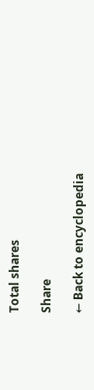Total shares

Share

← Back to encyclopedia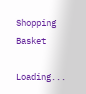Shopping Basket

Loading...